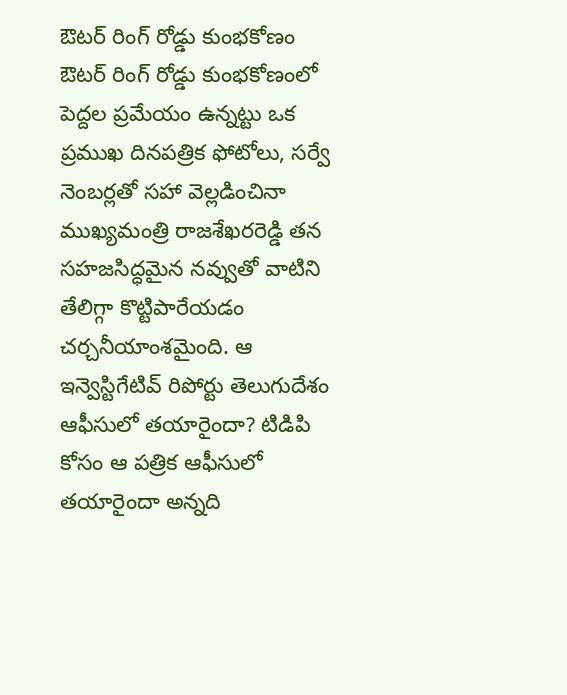ఔటర్ రింగ్ రోడ్డు కుంభకోణం
ఔటర్ రింగ్ రోడ్డు కుంభకోణంలో పెద్దల ప్రమేయం ఉన్నట్టు ఒక ప్రముఖ దినపత్రిక ఫోటోలు, సర్వే నెంబర్లతో సహా వెల్లడించినా ముఖ్యమంత్రి రాజశేఖరరెడ్డి తన సహజసిద్ధమైన నవ్వుతో వాటిని తేలిగ్గా కొట్టిపారేయడం చర్చనీయాంశమైంది. ఆ ఇన్వెస్టిగేటివ్ రిపోర్టు తెలుగుదేశం ఆఫీసులో తయారైందా? టిడిపి కోసం ఆ పత్రిక ఆఫీసులో తయారైందా అన్నది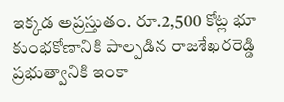ఇక్కడ అప్రస్తుతం. రూ.2,500 కోట్ల భూ కుంభకోణానికి పాల్పడిన రాజశేఖరరెడ్డి ప్రభుత్వానికి ఇంకా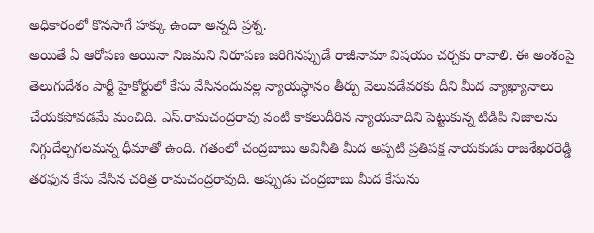అధికారంలో కొనసాగే హక్కు ఉందా అన్నది ప్రశ్న.
అయితే ఏ ఆరోపణ అయినా నిజమని నిరూపణ జరిగినప్పుడే రాజీనామా విషయం చర్చకు రావాలి. ఈ అంశంపై తెలుగుదేశం పార్టీ హైకోర్టులో కేసు వేసినందువల్ల న్యాయస్ధానం తీర్పు వెలువడేవరకు దీని మీద వ్యాఖ్యానాలు చేయకపోవడమే మంచిది. ఎస్.రామచంద్రరావు వంటి కాకలుదీరిన న్యాయవాదిని పెట్టుకున్న టిడిపి నిజాలను నిగ్గుదేల్చగలమన్న ధీమాతో ఉంది. గతంలో చంద్రబాబు అవినీతి మీద అప్పటి ప్రతిపక్ష నాయకుడు రాజశేఖరరెడ్డి తరఫున కేసు వేసిన చరిత్ర రామచంద్రరావుది. అప్పుడు చంద్రబాబు మీద కేసును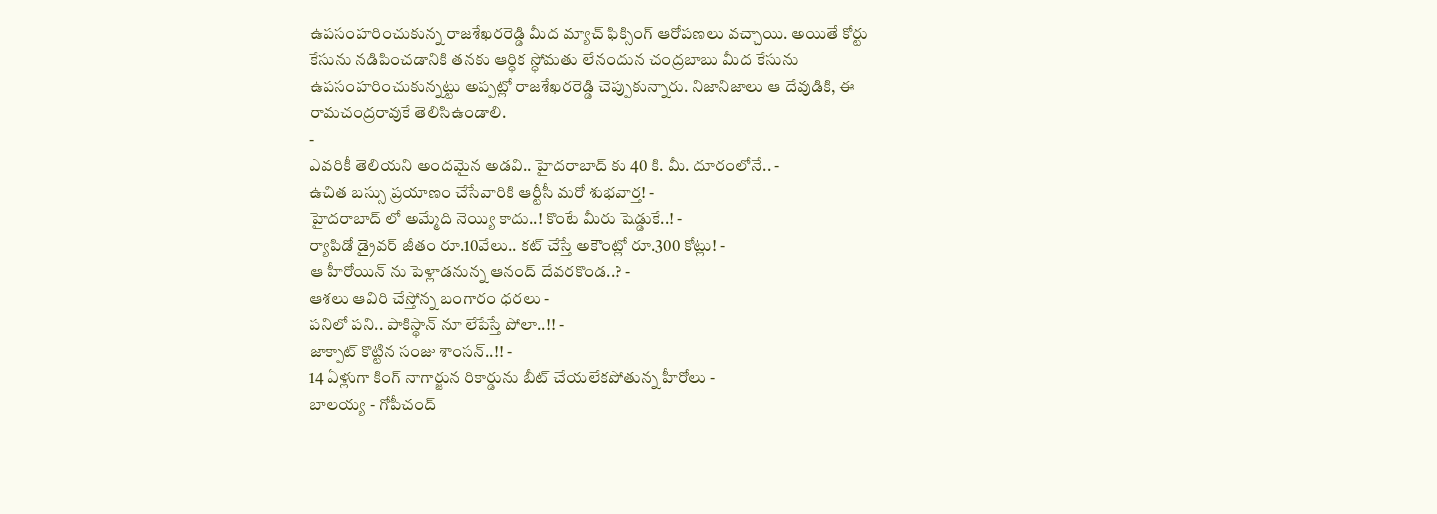ఉపసంహరించుకున్న రాజశేఖరరెడ్డి మీద మ్యాచ్ ఫిక్సింగ్ ఆరోపణలు వచ్చాయి. అయితే కోర్టు కేసును నడిపించడానికి తనకు ఆర్ధిక స్ధోమతు లేనందున చంద్రబాబు మీద కేసును ఉపసంహరించుకున్నట్టు అప్పట్లో రాజశేఖరరెడ్డి చెప్పుకున్నారు. నిజానిజాలు ఆ దేవుడికి, ఈ రామచంద్రరావుకే తెలిసిఉండాలి.
-
ఎవరికీ తెలియని అందమైన అడవి.. హైదరాబాద్ కు 40 కి. మీ. దూరంలోనే.. -
ఉచిత బస్సు ప్రయాణం చేసేవారికి ఆర్టీసీ మరో శుభవార్త! -
హైదరాబాద్ లో అమ్మేది నెయ్యి కాదు..! కొంటే మీరు షెడ్డుకే..! -
ర్యాపిడో డ్రైవర్ జీతం రూ.10వేలు.. కట్ చేస్తే అకౌంట్లో రూ.300 కోట్లు! -
ఆ హీరోయిన్ ను పెళ్లాడనున్న ఆనంద్ దేవరకొండ..? -
ఆశలు ఆవిరి చేస్తోన్న బంగారం ధరలు -
పనిలో పని.. పాకిస్థాన్ నూ లేపేస్తే పోలా..!! -
జాక్పాట్ కొట్టిన సంజు శాంసన్..!! -
14 ఏళ్లుగా కింగ్ నాగార్జున రికార్డును బీట్ చేయలేకపోతున్న హీరోలు -
బాలయ్య - గోపీచంద్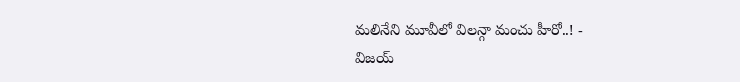మలినేని మూవీలో విలన్గా మంచు హీరో..! -
విజయ్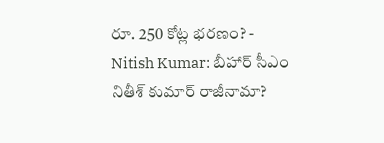రూ. 250 కోట్ల భరణం? -
Nitish Kumar: బీహార్ సీఎం నితీశ్ కుమార్ రాజీనామా?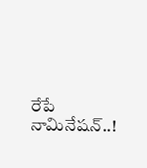రేపే నామినేషన్..!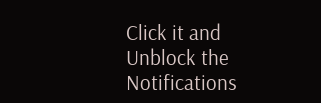Click it and Unblock the Notifications